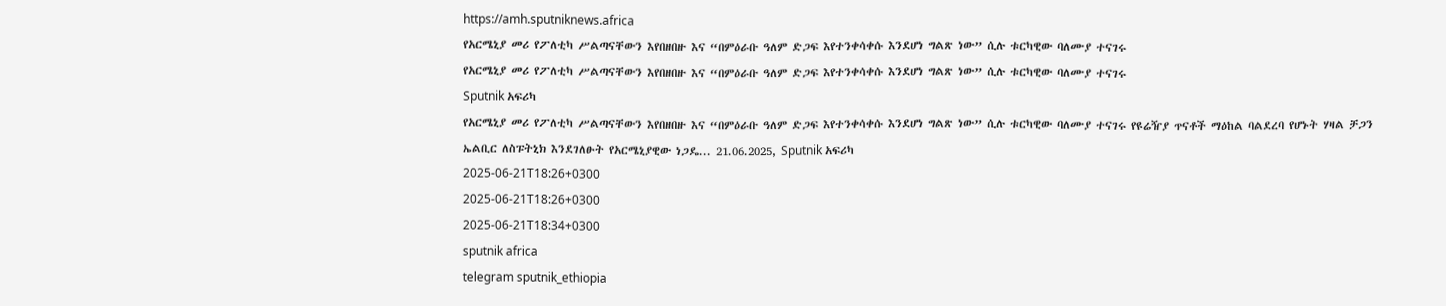https://amh.sputniknews.africa
የአርሜኒያ መሪ የፖለቲካ ሥልጣናቸውን እየበዘበዙ እና “በምዕራቡ ዓለም ድጋፍ እየተንቀሳቀሱ እንደሆነ ግልጽ ነው” ሲሉ ቱርካዊው ባለሙያ ተናገሩ
የአርሜኒያ መሪ የፖለቲካ ሥልጣናቸውን እየበዘበዙ እና “በምዕራቡ ዓለም ድጋፍ እየተንቀሳቀሱ እንደሆነ ግልጽ ነው” ሲሉ ቱርካዊው ባለሙያ ተናገሩ
Sputnik አፍሪካ
የአርሜኒያ መሪ የፖለቲካ ሥልጣናቸውን እየበዘበዙ እና “በምዕራቡ ዓለም ድጋፍ እየተንቀሳቀሱ እንደሆነ ግልጽ ነው” ሲሉ ቱርካዊው ባለሙያ ተናገሩ የዩሬዥያ ጥናቶች ማዕከል ባልደረባ የሆኑት ሃዛል ቻጋን ኤልቢር ለስፑትኒክ እንደገለፁት የአርሜኒያዊው ነጋዴ... 21.06.2025, Sputnik አፍሪካ
2025-06-21T18:26+0300
2025-06-21T18:26+0300
2025-06-21T18:34+0300
sputnik africa
telegram sputnik_ethiopia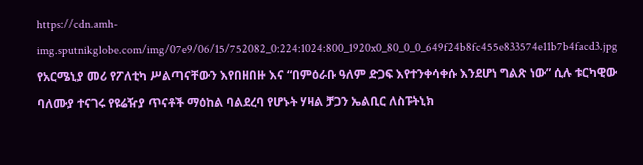https://cdn.amh-img.sputnikglobe.com/img/07e9/06/15/752082_0:224:1024:800_1920x0_80_0_0_649f24b8fc455e833574e11b7b4facd3.jpg
የአርሜኒያ መሪ የፖለቲካ ሥልጣናቸውን እየበዘበዙ እና “በምዕራቡ ዓለም ድጋፍ እየተንቀሳቀሱ እንደሆነ ግልጽ ነው” ሲሉ ቱርካዊው ባለሙያ ተናገሩ የዩሬዥያ ጥናቶች ማዕከል ባልደረባ የሆኑት ሃዛል ቻጋን ኤልቢር ለስፑትኒክ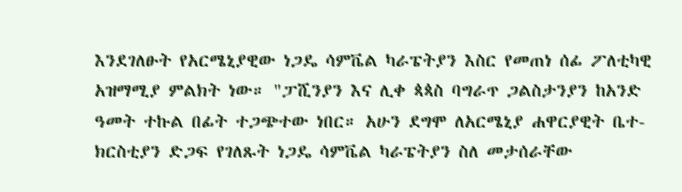እንደገለፁት የአርሜኒያዊው ነጋዴ ሳምቬል ካራፔትያን እስር የመጠነ ሰፊ ፖለቲካዊ አዝማሚያ ምልክት ነው። "ፓሺንያን እና ሊቀ ጳጳስ ባግራጥ ጋልስታንያን ከአንድ ዓመት ተኩል በፊት ተጋጭተው ነበር። አሁን ደግሞ ለአርሜኒያ ሐዋርያዊት ቤተ-ክርስቲያን ድጋፍ የገለጹት ነጋዴ ሳምቬል ካራፔትያን ስለ መታሰራቸው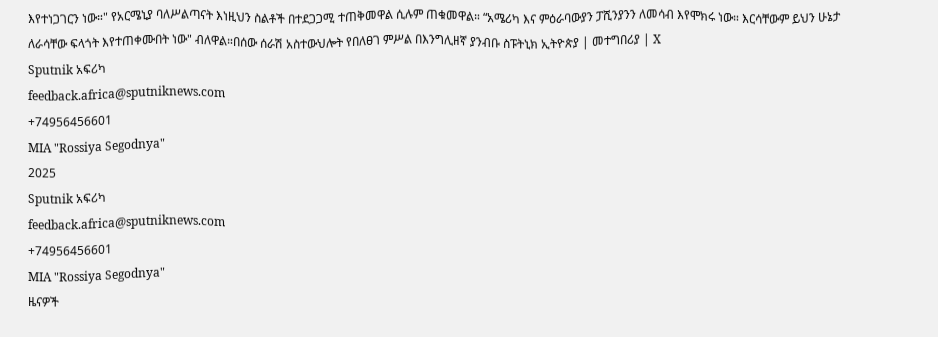እየተነጋገርን ነው።" የአርሜኒያ ባለሥልጣናት እነዚህን ስልቶች በተደጋጋሚ ተጠቅመዋል ሲሉም ጠቁመዋል። “አሜሪካ እና ምዕራባውያን ፓሺንያንን ለመሳብ እየሞክሩ ነው። እርሳቸውም ይህን ሁኔታ ለራሳቸው ፍላጎት እየተጠቀሙበት ነው" ብለዋል።በሰው ሰራሽ አስተውህሎት የበለፀገ ምሥል በእንግሊዘኛ ያንብቡ ስፑትኒክ ኢትዮጵያ | መተግበሪያ | X
Sputnik አፍሪካ
feedback.africa@sputniknews.com
+74956456601
MIA "Rossiya Segodnya"
2025
Sputnik አፍሪካ
feedback.africa@sputniknews.com
+74956456601
MIA "Rossiya Segodnya"
ዜናዎች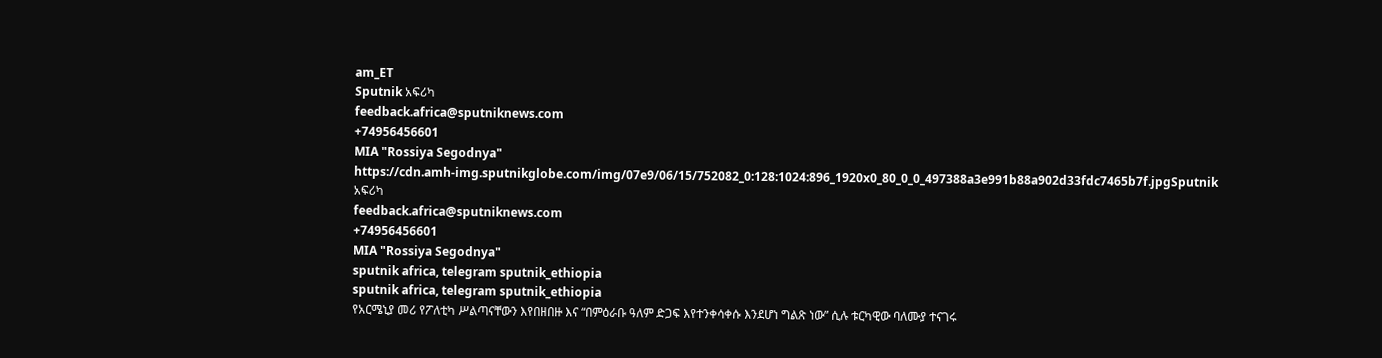am_ET
Sputnik አፍሪካ
feedback.africa@sputniknews.com
+74956456601
MIA "Rossiya Segodnya"
https://cdn.amh-img.sputnikglobe.com/img/07e9/06/15/752082_0:128:1024:896_1920x0_80_0_0_497388a3e991b88a902d33fdc7465b7f.jpgSputnik አፍሪካ
feedback.africa@sputniknews.com
+74956456601
MIA "Rossiya Segodnya"
sputnik africa, telegram sputnik_ethiopia
sputnik africa, telegram sputnik_ethiopia
የአርሜኒያ መሪ የፖለቲካ ሥልጣናቸውን እየበዘበዙ እና “በምዕራቡ ዓለም ድጋፍ እየተንቀሳቀሱ እንደሆነ ግልጽ ነው” ሲሉ ቱርካዊው ባለሙያ ተናገሩ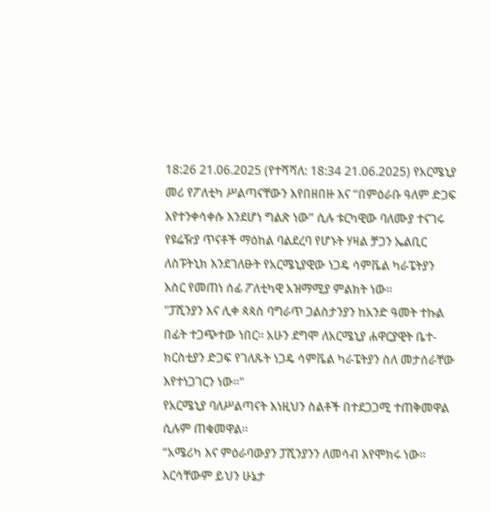18:26 21.06.2025 (የተሻሻለ: 18:34 21.06.2025) የአርሜኒያ መሪ የፖለቲካ ሥልጣናቸውን እየበዘበዙ እና “በምዕራቡ ዓለም ድጋፍ እየተንቀሳቀሱ እንደሆነ ግልጽ ነው” ሲሉ ቱርካዊው ባለሙያ ተናገሩ
የዩሬዥያ ጥናቶች ማዕከል ባልደረባ የሆኑት ሃዛል ቻጋን ኤልቢር ለስፑትኒክ እንደገለፁት የአርሜኒያዊው ነጋዴ ሳምቬል ካራፔትያን እስር የመጠነ ሰፊ ፖለቲካዊ አዝማሚያ ምልክት ነው።
"ፓሺንያን እና ሊቀ ጳጳስ ባግራጥ ጋልስታንያን ከአንድ ዓመት ተኩል በፊት ተጋጭተው ነበር። አሁን ደግሞ ለአርሜኒያ ሐዋርያዊት ቤተ-ክርስቲያን ድጋፍ የገለጹት ነጋዴ ሳምቬል ካራፔትያን ስለ መታሰራቸው እየተነጋገርን ነው።"
የአርሜኒያ ባለሥልጣናት እነዚህን ስልቶች በተደጋጋሚ ተጠቅመዋል ሲሉም ጠቁመዋል።
“አሜሪካ እና ምዕራባውያን ፓሺንያንን ለመሳብ እየሞክሩ ነው። እርሳቸውም ይህን ሁኔታ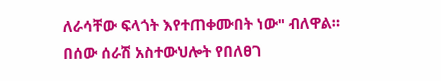ለራሳቸው ፍላጎት እየተጠቀሙበት ነው" ብለዋል።
በሰው ሰራሽ አስተውህሎት የበለፀገ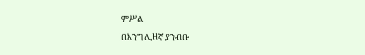ምሥል
በእንግሊዘኛ ያንብቡ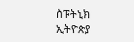ስፑትኒክ ኢትዮጵያ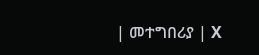| መተግበሪያ | X